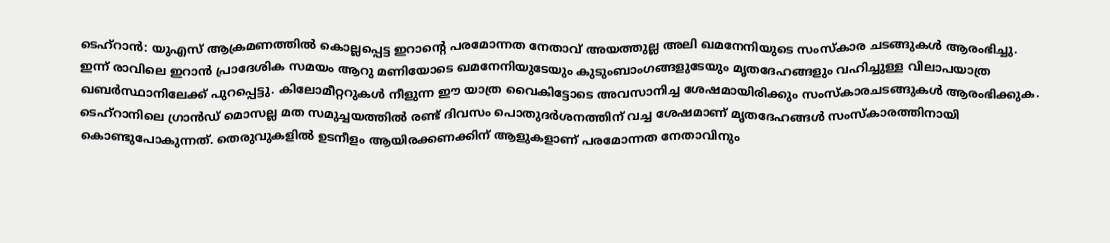ടെഹ്റാൻ: യുഎസ് ആക്രമണത്തിൽ കൊല്ലപ്പെട്ട ഇറാൻ്റെ പരമോന്നത നേതാവ് അയത്തുല്ല അലി ഖമനേനിയുടെ സംസ്കാര ചടങ്ങുകൾ ആരംഭിച്ചു. ഇന്ന് രാവിലെ ഇറാൻ പ്രാദേശിക സമയം ആറു മണിയോടെ ഖമനേനിയുടേയും കുടുംബാംഗങ്ങളുടേയും മൃതദേഹങ്ങളും വഹിച്ചുള്ള വിലാപയാത്ര ഖബർസ്ഥാനിലേക്ക് പുറപ്പെട്ടു. കിലോമീറ്ററുകൾ നീളുന്ന ഈ യാത്ര വൈകിട്ടോടെ അവസാനിച്ച ശേഷമായിരിക്കും സംസ്കാരചടങ്ങുകൾ ആരംഭിക്കുക.
ടെഹ്റാനിലെ ഗ്രാൻഡ് മൊസല്ല മത സമുച്ചയത്തിൽ രണ്ട് ദിവസം പൊതുദർശനത്തിന് വച്ച ശേഷമാണ് മൃതദേഹങ്ങൾ സംസ്കാരത്തിനായി കൊണ്ടുപോകുന്നത്. തെരുവുകളിൽ ഉടനീളം ആയിരക്കണക്കിന് ആളുകളാണ് പരമോന്നത നേതാവിനും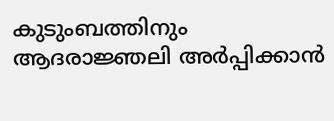കുടുംബത്തിനും ആദരാജ്ഞലി അർപ്പിക്കാൻ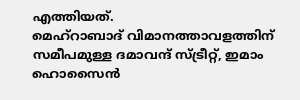എത്തിയത്.
മെഹ്റാബാദ് വിമാനത്താവളത്തിന് സമീപമുള്ള ദമാവന്ദ് സ്ട്രീറ്റ്, ഇമാം ഹൊസൈൻ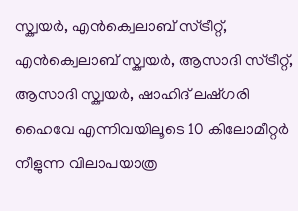സ്ക്വയർ, എൻക്വെലാബ് സ്ട്രീറ്റ്, എൻക്വെലാബ് സ്ക്വയർ, ആസാദി സ്ട്രീറ്റ്, ആസാദി സ്ക്വയർ, ഷാഹിദ് ലഷ്ഗരി ഹൈവേ എന്നിവയിലൂടെ 10 കിലോമീറ്റർ നീളുന്ന വിലാപയാത്ര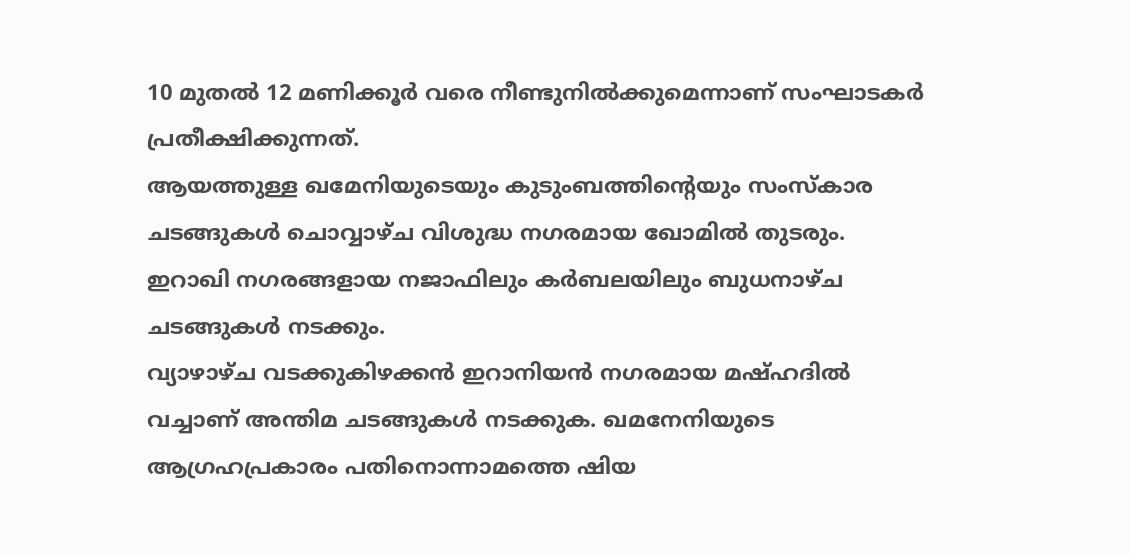10 മുതൽ 12 മണിക്കൂർ വരെ നീണ്ടുനിൽക്കുമെന്നാണ് സംഘാടകർ പ്രതീക്ഷിക്കുന്നത്.
ആയത്തുള്ള ഖമേനിയുടെയും കുടുംബത്തിന്റെയും സംസ്കാര ചടങ്ങുകൾ ചൊവ്വാഴ്ച വിശുദ്ധ നഗരമായ ഖോമിൽ തുടരും. ഇറാഖി നഗരങ്ങളായ നജാഫിലും കർബലയിലും ബുധനാഴ്ച ചടങ്ങുകൾ നടക്കും.
വ്യാഴാഴ്ച വടക്കുകിഴക്കൻ ഇറാനിയൻ നഗരമായ മഷ്ഹദിൽ വച്ചാണ് അന്തിമ ചടങ്ങുകൾ നടക്കുക. ഖമനേനിയുടെ ആഗ്രഹപ്രകാരം പതിനൊന്നാമത്തെ ഷിയ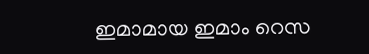ഇമാമായ ഇമാം റെസ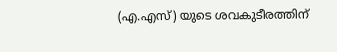(എ.എസ്) യുടെ ശവകുടീരത്തിന്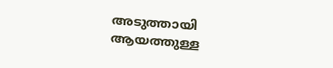അടുത്തായി ആയത്തുള്ള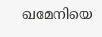ഖമേനിയെ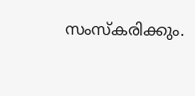സംസ്കരിക്കും.